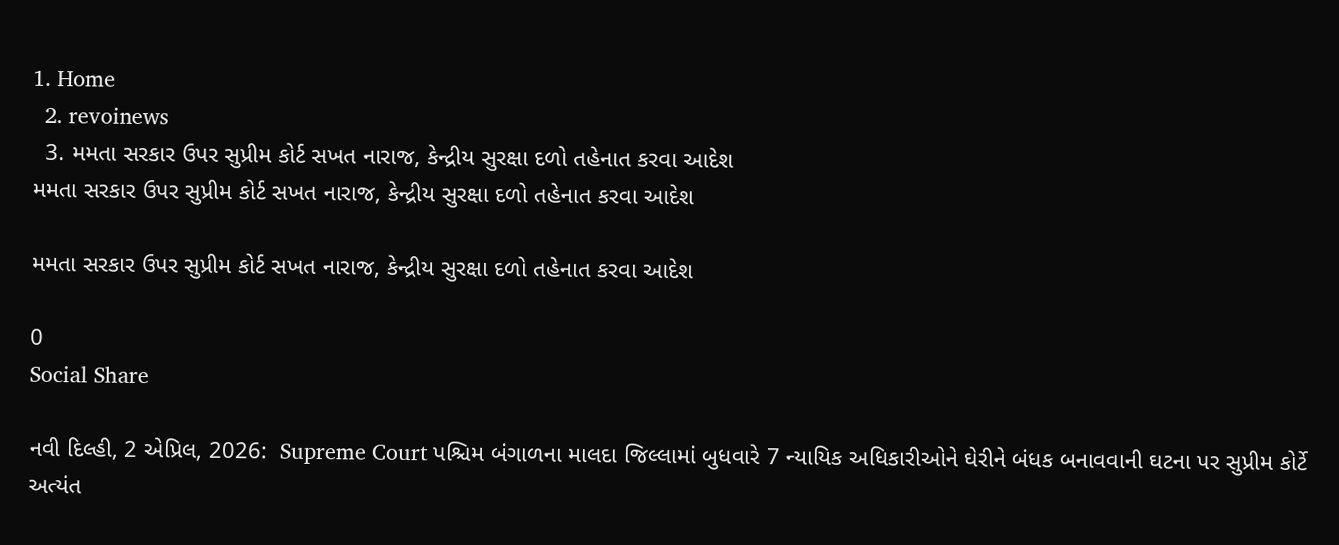1. Home
  2. revoinews
  3. મમતા સરકાર ઉપર સુપ્રીમ કોર્ટ સખત નારાજ, કેન્દ્રીય સુરક્ષા દળો તહેનાત કરવા આદેશ
મમતા સરકાર ઉપર સુપ્રીમ કોર્ટ સખત નારાજ, કેન્દ્રીય સુરક્ષા દળો તહેનાત કરવા આદેશ

મમતા સરકાર ઉપર સુપ્રીમ કોર્ટ સખત નારાજ, કેન્દ્રીય સુરક્ષા દળો તહેનાત કરવા આદેશ

0
Social Share

નવી દિલ્હી, 2 એપ્રિલ, 2026:  Supreme Court પશ્ચિમ બંગાળના માલદા જિલ્લામાં બુધવારે 7 ન્યાયિક અધિકારીઓને ઘેરીને બંધક બનાવવાની ઘટના પર સુપ્રીમ કોર્ટે અત્યંત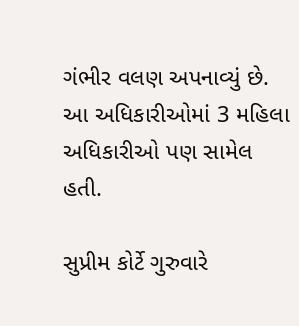ગંભીર વલણ અપનાવ્યું છે. આ અધિકારીઓમાં 3 મહિલા અધિકારીઓ પણ સામેલ હતી.

સુપ્રીમ કોર્ટે ગુરુવારે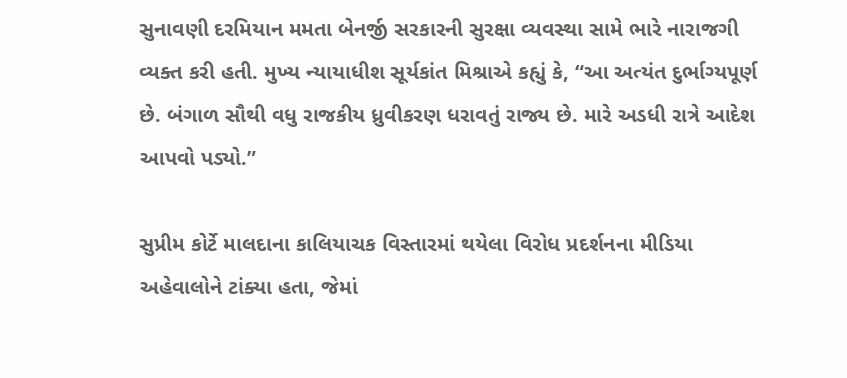સુનાવણી દરમિયાન મમતા બેનર્જી સરકારની સુરક્ષા વ્યવસ્થા સામે ભારે નારાજગી વ્યક્ત કરી હતી. મુખ્ય ન્યાયાધીશ સૂર્યકાંત મિશ્રાએ કહ્યું કે, “આ અત્યંત દુર્ભાગ્યપૂર્ણ છે. બંગાળ સૌથી વધુ રાજકીય ધ્રુવીકરણ ધરાવતું રાજ્ય છે. મારે અડધી રાત્રે આદેશ આપવો પડ્યો.”

સુપ્રીમ કોર્ટે માલદાના કાલિયાચક વિસ્તારમાં થયેલા વિરોધ પ્રદર્શનના મીડિયા અહેવાલોને ટાંક્યા હતા, જેમાં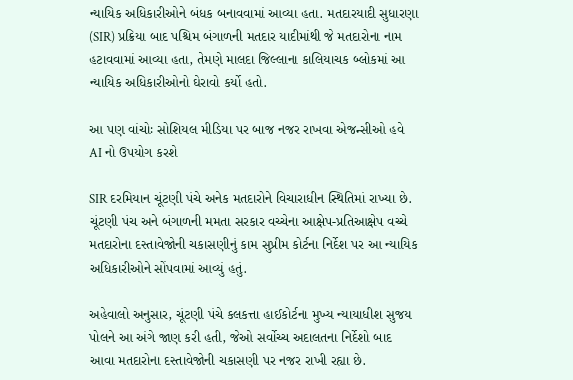ન્યાયિક અધિકારીઓને બંધક બનાવવામાં આવ્યા હતા. મતદારયાદી સુધારણા (SIR) પ્રક્રિયા બાદ પશ્ચિમ બંગાળની મતદાર યાદીમાંથી જે મતદારોના નામ હટાવવામાં આવ્યા હતા, તેમણે માલદા જિલ્લાના કાલિયાચક બ્લોકમાં આ ન્યાયિક અધિકારીઓનો ઘેરાવો કર્યો હતો.

આ પણ વાંચોઃ સોશિયલ મીડિયા પર બાજ નજર રાખવા એજન્સીઓ હવે AI નો ઉપયોગ કરશે

SIR દરમિયાન ચૂંટણી પંચે અનેક મતદારોને વિચારાધીન સ્થિતિમાં રાખ્યા છે. ચૂંટણી પંચ અને બંગાળની મમતા સરકાર વચ્ચેના આક્ષેપ-પ્રતિઆક્ષેપ વચ્ચે મતદારોના દસ્તાવેજોની ચકાસણીનું કામ સુપ્રીમ કોર્ટના નિર્દેશ પર આ ન્યાયિક અધિકારીઓને સોંપવામાં આવ્યું હતું.

અહેવાલો અનુસાર, ચૂંટણી પંચે કલકત્તા હાઈકોર્ટના મુખ્ય ન્યાયાધીશ સુજય પોલને આ અંગે જાણ કરી હતી, જેઓ સર્વોચ્ચ અદાલતના નિર્દેશો બાદ આવા મતદારોના દસ્તાવેજોની ચકાસણી પર નજર રાખી રહ્યા છે.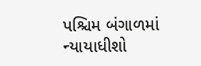પશ્ચિમ બંગાળમાં ન્યાયાધીશો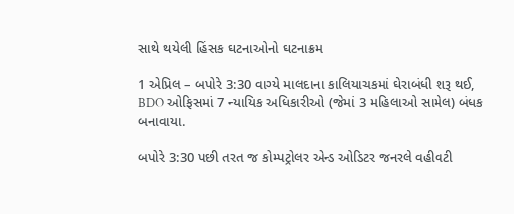સાથે થયેલી હિંસક ઘટનાઓનો ઘટનાક્રમ

1 એપ્રિલ – બપોરે 3:30 વાગ્યે માલદાના કાલિયાચકમાં ઘેરાબંધી શરૂ થઈ, BDO ઓફિસમાં 7 ન્યાયિક અધિકારીઓ (જેમાં 3 મહિલાઓ સામેલ) બંધક બનાવાયા.

બપોરે 3:30 પછી તરત જ કોમ્પટ્રોલર એન્ડ ઓડિટર જનરલે વહીવટી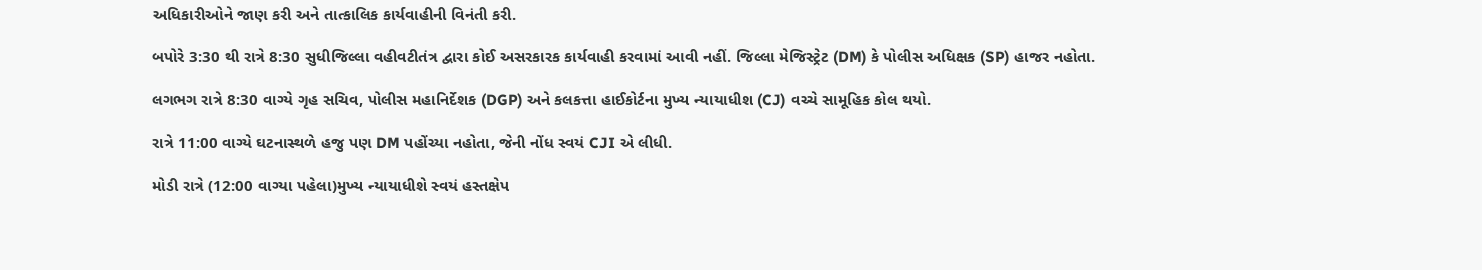અધિકારીઓને જાણ કરી અને તાત્કાલિક કાર્યવાહીની વિનંતી કરી.

બપોરે 3:30 થી રાત્રે 8:30 સુધીજિલ્લા વહીવટીતંત્ર દ્વારા કોઈ અસરકારક કાર્યવાહી કરવામાં આવી નહીં. જિલ્લા મેજિસ્ટ્રેટ (DM) કે પોલીસ અધિક્ષક (SP) હાજર નહોતા.

લગભગ રાત્રે 8:30 વાગ્યે ગૃહ સચિવ, પોલીસ મહાનિર્દેશક (DGP) અને કલકત્તા હાઈકોર્ટના મુખ્ય ન્યાયાધીશ (CJ) વચ્ચે સામૂહિક કોલ થયો.

રાત્રે 11:00 વાગ્યે ઘટનાસ્થળે હજુ પણ DM પહોંચ્યા નહોતા, જેની નોંધ સ્વયં CJI એ લીધી.

મોડી રાત્રે (12:00 વાગ્યા પહેલા)મુખ્ય ન્યાયાધીશે સ્વયં હસ્તક્ષેપ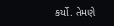કર્યો. તેમણે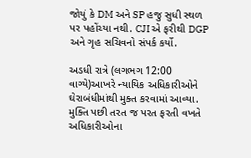જોયું કે DM અને SP હજુ સુધી સ્થળ પર પહોંચ્યા નથી. CJI એ ફરીથી DGP અને ગૃહ સચિવનો સંપર્ક કર્યો.

અડધી રાત્રે (લગભગ 12:00 વાગ્યે)આખરે ન્યાયિક અધિકારીઓને ઘેરાબંધીમાંથી મુક્ત કરવામાં આવ્યા. મુક્તિ પછી તરત જ પરત ફરતી વખતે અધિકારીઓના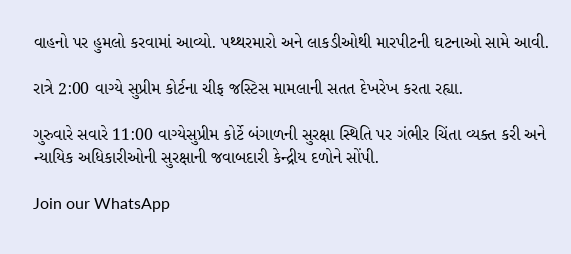વાહનો પર હુમલો કરવામાં આવ્યો. પથ્થરમારો અને લાકડીઓથી મારપીટની ઘટનાઓ સામે આવી.

રાત્રે 2:00 વાગ્યે સુપ્રીમ કોર્ટના ચીફ જસ્ટિસ મામલાની સતત દેખરેખ કરતા રહ્યા.

ગુરુવારે સવારે 11:00 વાગ્યેસુપ્રીમ કોર્ટે બંગાળની સુરક્ષા સ્થિતિ પર ગંભીર ચિંતા વ્યક્ત કરી અને ન્યાયિક અધિકારીઓની સુરક્ષાની જવાબદારી કેન્દ્રીય દળોને સોંપી.

Join our WhatsApp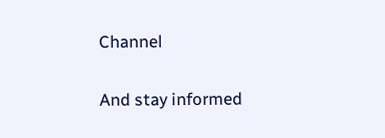Channel

And stay informed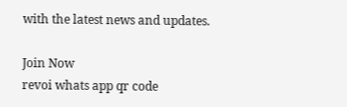with the latest news and updates.

Join Now
revoi whats app qr code